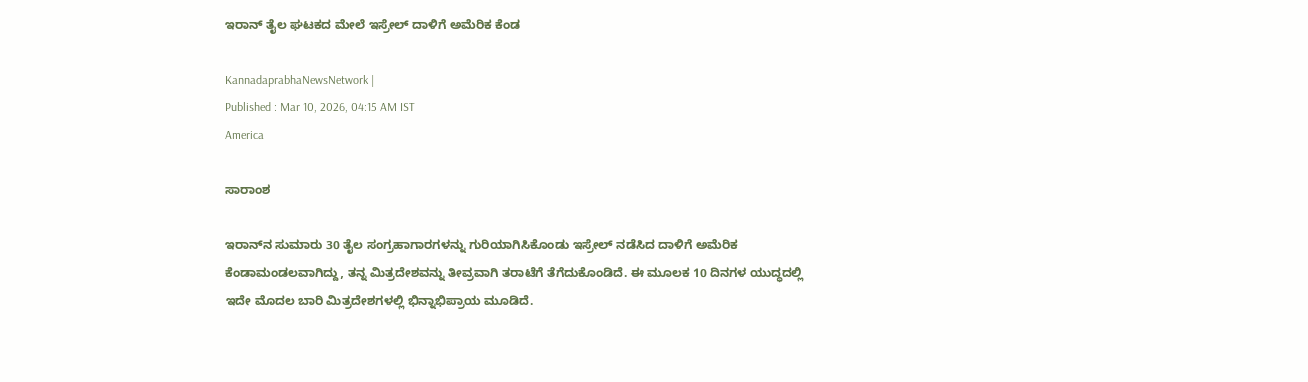ಇರಾನ್‌ ತೈಲ ಘಟಕದ ಮೇಲೆ ಇಸ್ರೇಲ್‌ ದಾಳಿಗೆ ಅಮೆರಿಕ ಕೆಂಡ

KannadaprabhaNewsNetwork |
Published : Mar 10, 2026, 04:15 AM IST
America

ಸಾರಾಂಶ

ಇರಾನ್‌ನ ಸುಮಾರು 30 ತೈಲ ಸಂಗ್ರಹಾಗಾರಗಳನ್ನು ಗುರಿಯಾಗಿಸಿಕೊಂಡು ಇಸ್ರೇಲ್‌ ನಡೆಸಿದ ದಾಳಿಗೆ ಅಮೆರಿಕ ಕೆಂಡಾಮಂಡಲವಾಗಿದ್ದು, ತನ್ನ ಮಿತ್ರದೇಶವನ್ನು ತೀವ್ರವಾಗಿ ತರಾಟೆಗೆ ತೆಗೆದುಕೊಂಡಿದೆ. ಈ ಮೂಲಕ 10 ದಿನಗಳ ಯುದ್ಧದಲ್ಲಿ ಇದೇ ಮೊದಲ ಬಾರಿ ಮಿತ್ರದೇಶಗಳಲ್ಲಿ ಭಿನ್ನಾಭಿಪ್ರಾಯ ಮೂಡಿದೆ.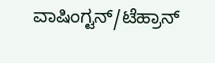ವಾಷಿಂಗ್ಟನ್‌/ಟೆಹ್ರಾನ್‌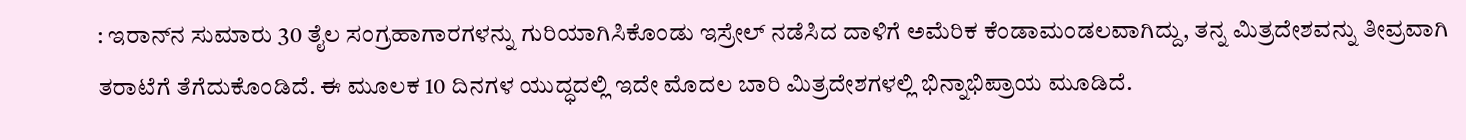: ಇರಾನ್‌ನ ಸುಮಾರು 30 ತೈಲ ಸಂಗ್ರಹಾಗಾರಗಳನ್ನು ಗುರಿಯಾಗಿಸಿಕೊಂಡು ಇಸ್ರೇಲ್‌ ನಡೆಸಿದ ದಾಳಿಗೆ ಅಮೆರಿಕ ಕೆಂಡಾಮಂಡಲವಾಗಿದ್ದು, ತನ್ನ ಮಿತ್ರದೇಶವನ್ನು ತೀವ್ರವಾಗಿ ತರಾಟೆಗೆ ತೆಗೆದುಕೊಂಡಿದೆ. ಈ ಮೂಲಕ 10 ದಿನಗಳ ಯುದ್ಧದಲ್ಲಿ ಇದೇ ಮೊದಲ ಬಾರಿ ಮಿತ್ರದೇಶಗಳಲ್ಲಿ ಭಿನ್ನಾಭಿಪ್ರಾಯ ಮೂಡಿದೆ.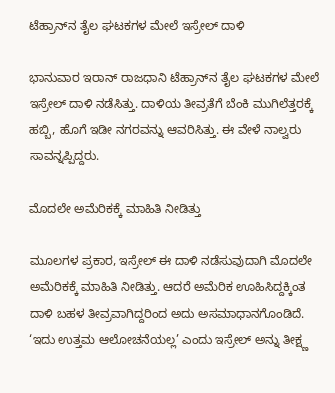ಟೆಹ್ರಾನ್‌ನ ತೈಲ ಘಟಕಗಳ ಮೇಲೆ ಇಸ್ರೇಲ್‌ ದಾಳಿ

ಭಾನುವಾರ ಇರಾನ್‌ ರಾಜಧಾನಿ ಟೆಹ್ರಾನ್‌ನ ತೈಲ ಘಟಕಗಳ ಮೇಲೆ ಇಸ್ರೇಲ್‌ ದಾಳಿ ನಡೆಸಿತ್ತು. ದಾಳಿಯ ತೀವ್ರತೆಗೆ ಬೆಂಕಿ ಮುಗಿಲೆತ್ತರಕ್ಕೆ ಹಬ್ಬಿ, ಹೊಗೆ ಇಡೀ ನಗರವನ್ನು ಆವರಿಸಿತ್ತು. ಈ ವೇಳೆ ನಾಲ್ವರು ಸಾವನ್ನಪ್ಪಿದ್ದರು.

ಮೊದಲೇ ಅಮೆರಿಕಕ್ಕೆ ಮಾಹಿತಿ ನೀಡಿತ್ತು

ಮೂಲಗಳ ಪ್ರಕಾರ, ಇಸ್ರೇಲ್‌ ಈ ದಾಳಿ ನಡೆಸುವುದಾಗಿ ಮೊದಲೇ ಅಮೆರಿಕಕ್ಕೆ ಮಾಹಿತಿ ನೀಡಿತ್ತು. ಆದರೆ ಅಮೆರಿಕ ಊಹಿಸಿದ್ದಕ್ಕಿಂತ ದಾಳಿ ಬಹಳ ತೀವ್ರವಾಗಿದ್ದರಿಂದ ಅದು ಅಸಮಾಧಾನಗೊಂಡಿದೆ. ‘ಇದು ಉತ್ತಮ ಆಲೋಚನೆಯಲ್ಲ’ ಎಂದು ಇಸ್ರೇಲ್‌ ಅನ್ನು ತೀಕ್ಷ್ಣ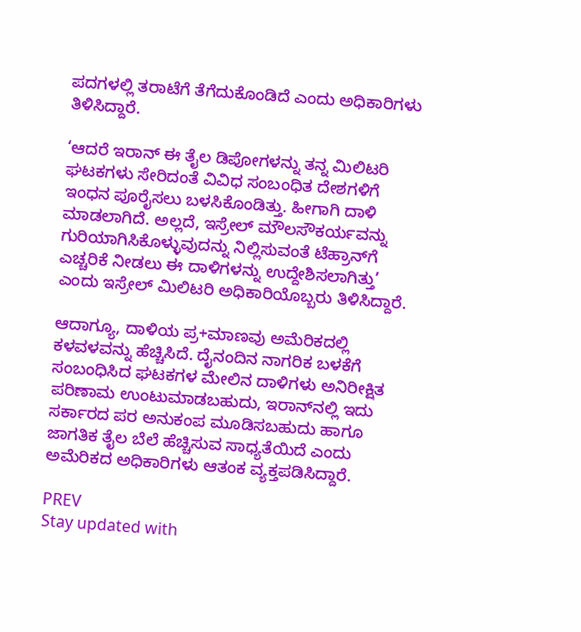ಪದಗಳಲ್ಲಿ ತರಾಟೆಗೆ ತೆಗೆದುಕೊಂಡಿದೆ ಎಂದು ಅಧಿಕಾರಿಗಳು ತಿಳಿಸಿದ್ದಾರೆ.

‘ಆದರೆ ಇರಾನ್‌ ಈ ತೈಲ ಡಿಪೋಗಳನ್ನು ತನ್ನ ಮಿಲಿಟರಿ ಘಟಕಗಳು ಸೇರಿದಂತೆ ವಿವಿಧ ಸಂಬಂಧಿತ ದೇಶಗಳಿಗೆ ಇಂಧನ ಪೂರೈಸಲು ಬಳಸಿಕೊಂಡಿತ್ತು. ಹೀಗಾಗಿ ದಾಳಿ ಮಾಡಲಾಗಿದೆ. ಅಲ್ಲದೆ, ಇಸ್ರೇಲ್‌ ಮೌಲಸೌಕರ್ಯವನ್ನು ಗುರಿಯಾಗಿಸಿಕೊಳ್ಳುವುದನ್ನು ನಿಲ್ಲಿಸುವಂತೆ ಟೆಹ್ರಾನ್‌ಗೆ ಎಚ್ಚರಿಕೆ ನೀಡಲು ಈ ದಾಳಿಗಳನ್ನು ಉದ್ದೇಶಿಸಲಾಗಿತ್ತು’ ಎಂದು ಇಸ್ರೇಲ್ ಮಿಲಿಟರಿ ಅಧಿಕಾರಿಯೊಬ್ಬರು ತಿಳಿಸಿದ್ದಾರೆ.

ಆದಾಗ್ಯೂ, ದಾಳಿಯ ಪ್ರ+ಮಾಣವು ಅಮೆರಿಕದಲ್ಲಿ ಕಳವಳವನ್ನು ಹೆಚ್ಚಿಸಿದೆ. ದೈನಂದಿನ ನಾಗರಿಕ ಬಳಕೆಗೆ ಸಂಬಂಧಿಸಿದ ಘಟಕಗಳ ಮೇಲಿನ ದಾಳಿಗಳು ಅನಿರೀಕ್ಷಿತ ಪರಿಣಾಮ ಉಂಟುಮಾಡಬಹುದು, ಇರಾನ್‌ನಲ್ಲಿ ಇದು ಸರ್ಕಾರದ ಪರ ಅನುಕಂಪ ಮೂಡಿಸಬಹುದು ಹಾಗೂ ಜಾಗತಿಕ ತೈಲ ಬೆಲೆ ಹೆಚ್ಚಿಸುವ ಸಾಧ್ಯತೆಯಿದೆ ಎಂದು ಅಮೆರಿಕದ ಅಧಿಕಾರಿಗಳು ಆತಂಕ ವ್ಯಕ್ತಪಡಿಸಿದ್ದಾರೆ.

PREV
Stay updated with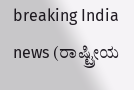breaking India news (ರಾಷ್ಟ್ರೀಯ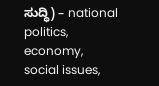ಸುದ್ಧಿ) – national politics, economy, social issues,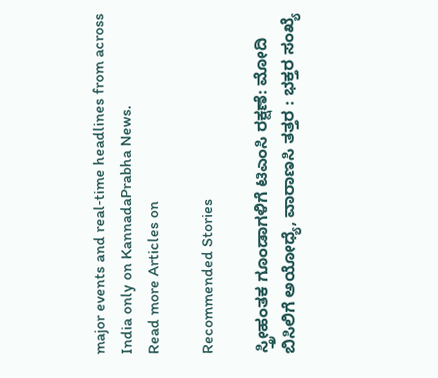major events and real‑time headlines from across India only on KannadaPrabha News.
Read more Articles on

Recommended Stories

ಸ್ತ್ರೀಹಂತಕ ಗೂಂಡಾಗಳಿಗೆ ಟಿಎಂಸಿ ರಕ್ಷಣೆ: ಮೋದಿ
ಬಿಸಿಲಿಗೆ ಅಯೋಧ್ಯೆ, ವಾರಾಣಸಿ ತತ್ತರ : ಭಕ್ತರ ಸಂಖ್ಯೆ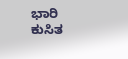ಭಾರಿ ಕುಸಿತ